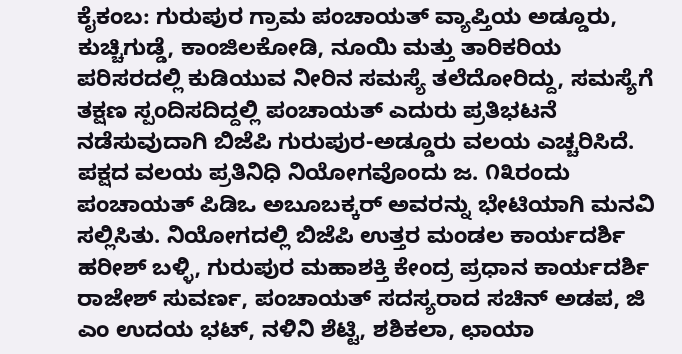ಕೈಕಂಬ: ಗುರುಪುರ ಗ್ರಾಮ ಪಂಚಾಯತ್ ವ್ಯಾಪ್ತಿಯ ಅಡ್ಡೂರು, ಕುಚ್ಚಿಗುಡ್ಡೆ, ಕಾಂಜಿಲಕೋಡಿ, ನೂಯಿ ಮತ್ತು ತಾರಿಕರಿಯ ಪರಿಸರದಲ್ಲಿ ಕುಡಿಯುವ ನೀರಿನ ಸಮಸ್ಯೆ ತಲೆದೋರಿದ್ದು, ಸಮಸ್ಯೆಗೆ ತಕ್ಷಣ ಸ್ಪಂದಿಸದಿದ್ದಲ್ಲಿ ಪಂಚಾಯತ್ ಎದುರು ಪ್ರತಿಭಟನೆ ನಡೆಸುವುದಾಗಿ ಬಿಜೆಪಿ ಗುರುಪುರ-ಅಡ್ಡೂರು ವಲಯ ಎಚ್ಚರಿಸಿದೆ.
ಪಕ್ಷದ ವಲಯ ಪ್ರತಿನಿಧಿ ನಿಯೋಗವೊಂದು ಜ. ೧೩ರಂದು ಪಂಚಾಯತ್ ಪಿಡಿಒ ಅಬೂಬಕ್ಕರ್ ಅವರನ್ನು ಭೇಟಿಯಾಗಿ ಮನವಿ ಸಲ್ಲಿಸಿತು. ನಿಯೋಗದಲ್ಲಿ ಬಿಜೆಪಿ ಉತ್ತರ ಮಂಡಲ ಕಾರ್ಯದರ್ಶಿ ಹರೀಶ್ ಬಳ್ಳಿ, ಗುರುಪುರ ಮಹಾಶಕ್ತಿ ಕೇಂದ್ರ ಪ್ರಧಾನ ಕಾರ್ಯದರ್ಶಿ ರಾಜೇಶ್ ಸುವರ್ಣ, ಪಂಚಾಯತ್ ಸದಸ್ಯರಾದ ಸಚಿನ್ ಅಡಪ, ಜಿ ಎಂ ಉದಯ ಭಟ್, ನಳಿನಿ ಶೆಟ್ಟಿ, ಶಶಿಕಲಾ, ಛಾಯಾ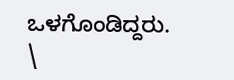ಒಳಗೊಂಡಿದ್ದರು.
\